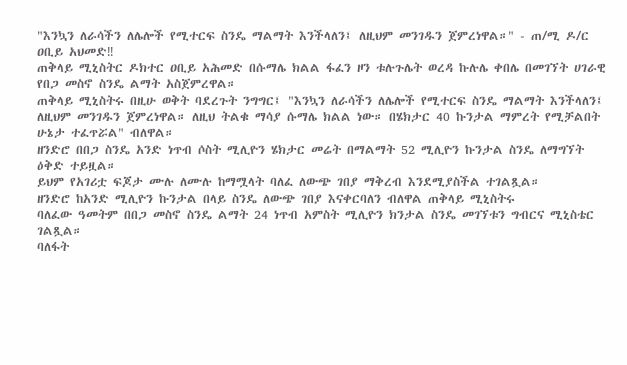"እንኳን ለራሳችን ለሌሎች የሚተርፍ ስንዴ ማልማት እንችላለን፤ ለዚህም መንገዱን ጀምረነዋል።" - ጠ/ሚ ዶ/ር ዐቢይ አህመድ‼
ጠቅላይ ሚኒስትር ዶክተር ዐቢይ አሕመድ በሱማሌ ክልል ፋፈን ዞን ቱሉጉሌት ወረዳ ኩሉሌ ቀበሌ በመገኘት ሀገራዊ የበጋ መስኖ ስንዴ ልማት አስጀምረዋል።
ጠቅላይ ሚኒስትሩ በዚሁ ወቅት ባደረጉት ንግግር፤ "እንኳን ለራሳችን ለሌሎች የሚተርፍ ስንዴ ማልማት እንችላለን፤ ለዚህም መንገዱን ጀምረነዋል። ለዚህ ትልቁ ማሳያ ሱማሌ ክልል ነው። በሄክታር 40 ኩንታል ማምረት የሚቻልበት ሁኔታ ተፈጥሯል" ብለዋል።
ዘንድሮ በበጋ ስንዴ አንድ ነጥብ ሶስት ሚሊዮን ሄክታር መሬት በማልማት 52 ሚሊዮን ኩንታል ስንዴ ለማግኘት ዕቅድ ተይዟል።
ይህም የአገሪቷ ፍጆታ ሙሉ ለሙሉ ከማሟላት ባለፈ ለውጭ ገበያ ማቅረብ እንደሚያስችል ተገልጿል።
ዘንድሮ ከአንድ ሚሊዮን ኩንታል በላይ ስንዴ ለውጭ ገበያ እናቀርባለን ብለዋል ጠቅላይ ሚኒስትሩ
ባለፈው ዓመትም በበጋ መስኖ ስንዴ ልማት 24 ነጥብ አምስት ሚሊዮን ክንታል ስንዴ መገኘቱን ግብርና ሚኒስቴር ገልጿል።
ባለፋት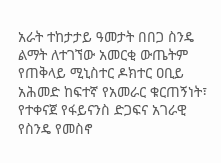አራት ተከታታይ ዓመታት በበጋ ስንዴ ልማት ለተገኘው አመርቂ ውጤትም የጠቅላይ ሚኒስተር ዶክተር ዐቢይ አሕመድ ከፍተኛ የአመራር ቁርጠኝነት፣ የተቀናጀ የፋይናንስ ድጋፍና አገራዊ የስንዴ የመስኖ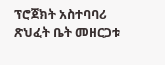ፕሮጀክት አስተባባሪ ጽህፈት ቤት መዘርጋቱ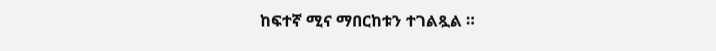ከፍተኛ ሚና ማበርከቱን ተገልጿል ።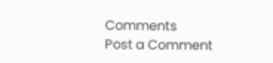Comments
Post a Comment